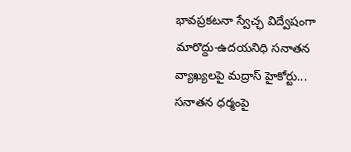భావప్రకటనా స్వేచ్ఛ విద్వేషంగా మారొద్దు-ఉదయనిధి సనాతన వ్యాఖ్యలపై మద్రాస్ హైకోర్టు...
సనాతన ధర్మంపై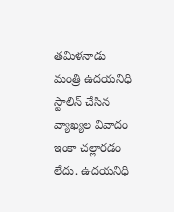తమిళనాడు మంత్రి ఉదయనిధి స్టాలిన్ చేసిన వ్యాఖ్యల వివాదం ఇంకా చల్లారడం లేదు. ఉదయనిధి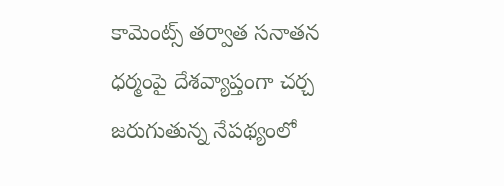కామెంట్స్ తర్వాత సనాతన ధర్మంపై దేశవ్యాప్తంగా చర్చ జరుగుతున్న నేపథ్యంలో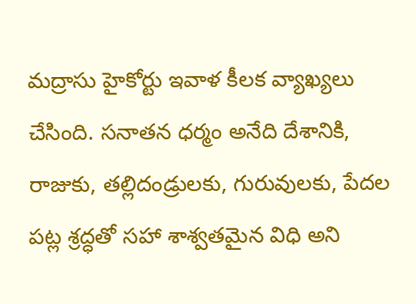మద్రాసు హైకోర్టు ఇవాళ కీలక వ్యాఖ్యలు చేసింది. సనాతన ధర్మం అనేది దేశానికి, రాజుకు, తల్లిదండ్రులకు, గురువులకు, పేదల పట్ల శ్రద్ధతో సహా శాశ్వతమైన విధి అని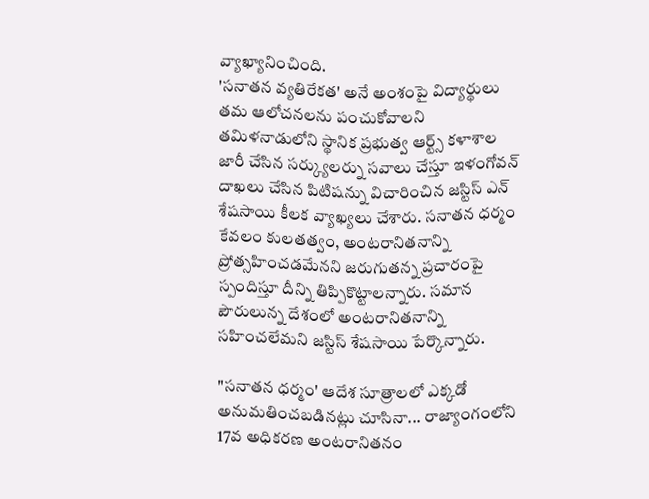వ్యాఖ్యానించింది.
'సనాతన వ్యతిరేకత' అనే అంశంపై విద్యార్థులు తమ ఆలోచనలను పంచుకోవాలని తమిళనాడులోని స్థానిక ప్రభుత్వ ఆర్ట్స్ కళాశాల జారీ చేసిన సర్క్యులర్ను సవాలు చేస్తూ ఇళంగోవన్ దాఖలు చేసిన పిటిషన్ను విచారించిన జస్టిస్ ఎన్ శేషసాయి కీలక వ్యాఖ్యలు చేశారు. సనాతన ధర్మం కేవలం కులతత్వం, అంటరానితనాన్ని ప్రోత్సహించడమేనని జరుగుతన్న ప్రచారంపై స్పందిస్తూ దీన్ని తిప్పికొట్టాలన్నారు. సమాన పౌరులున్న దేశంలో అంటరానితనాన్ని సహించలేమని జస్టిస్ శేషసాయి పేర్కొన్నారు.

"సనాతన ధర్మం' ఆదేశ సూత్రాలలో ఎక్కడో అనుమతించబడినట్లు చూసినా... రాజ్యాంగంలోని 17వ అధికరణ అంటరానితనం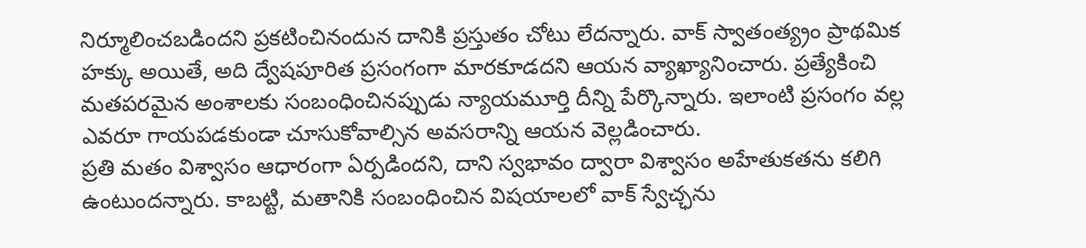నిర్మూలించబడిందని ప్రకటించినందున దానికి ప్రస్తుతం చోటు లేదన్నారు. వాక్ స్వాతంత్య్రం ప్రాథమిక హక్కు అయితే, అది ద్వేషపూరిత ప్రసంగంగా మారకూడదని ఆయన వ్యాఖ్యానించారు. ప్రత్యేకించి మతపరమైన అంశాలకు సంబంధించినప్పుడు న్యాయమూర్తి దీన్ని పేర్కొన్నారు. ఇలాంటి ప్రసంగం వల్ల ఎవరూ గాయపడకుండా చూసుకోవాల్సిన అవసరాన్ని ఆయన వెల్లడించారు.
ప్రతి మతం విశ్వాసం ఆధారంగా ఏర్పడిందని, దాని స్వభావం ద్వారా విశ్వాసం అహేతుకతను కలిగి ఉంటుందన్నారు. కాబట్టి, మతానికి సంబంధించిన విషయాలలో వాక్ స్వేచ్ఛను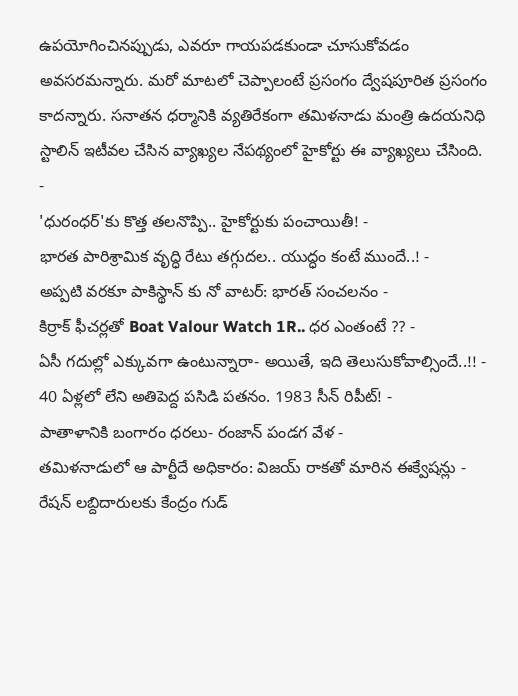ఉపయోగించినప్పుడు, ఎవరూ గాయపడకుండా చూసుకోవడం అవసరమన్నారు. మరో మాటలో చెప్పాలంటే ప్రసంగం ద్వేషపూరిత ప్రసంగం కాదన్నారు. సనాతన ధర్మానికి వ్యతిరేకంగా తమిళనాడు మంత్రి ఉదయనిధి స్టాలిన్ ఇటీవల చేసిన వ్యాఖ్యల నేపథ్యంలో హైకోర్టు ఈ వ్యాఖ్యలు చేసింది.
-
'ధురంధర్'కు కొత్త తలనొప్పి.. హైకోర్టుకు పంచాయితీ! -
భారత పారిశ్రామిక వృద్ధి రేటు తగ్గుదల.. యుద్ధం కంటే ముందే..! -
అప్పటి వరకూ పాకిస్థాన్ కు నో వాటర్: భారత్ సంచలనం -
కిర్రాక్ ఫీచర్లతో Boat Valour Watch 1R.. ధర ఎంతంటే ?? -
ఏసీ గదుల్లో ఎక్కువగా ఉంటున్నారా- అయితే, ఇది తెలుసుకోవాల్సిందే..!! -
40 ఏళ్లలో లేని అతిపెద్ద పసిడి పతనం. 1983 సీన్ రిపీట్! -
పాతాళానికి బంగారం ధరలు- రంజాన్ పండగ వేళ -
తమిళనాడులో ఆ పార్టీదే అధికారం: విజయ్ రాకతో మారిన ఈక్వేషన్లు -
రేషన్ లబ్దిదారులకు కేంద్రం గుడ్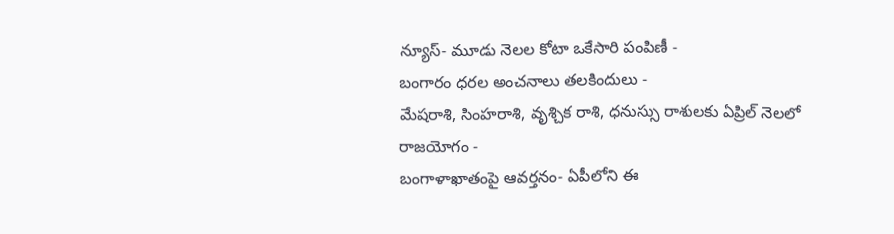న్యూస్- మూడు నెలల కోటా ఒకేసారి పంపిణీ -
బంగారం ధరల అంచనాలు తలకిందులు -
మేషరాశి, సింహరాశి, వృశ్చిక రాశి, ధనుస్సు రాశులకు ఏప్రిల్ నెలలో రాజయోగం -
బంగాళాఖాతంపై ఆవర్తనం- ఏపీలోని ఈ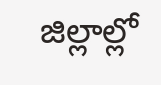జిల్లాల్లో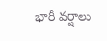భారీ వర్షాలు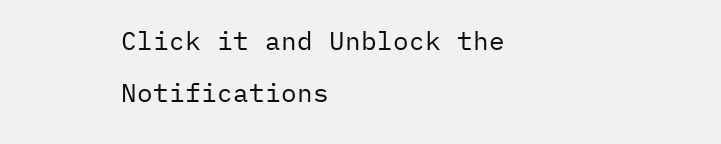Click it and Unblock the Notifications